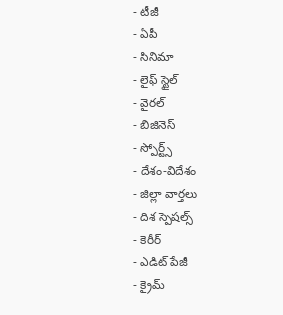- టీజీ
- ఏపీ
- సినిమా
- లైఫ్ స్టైల్
- వైరల్
- బిజినెస్
- స్పోర్ట్స్
- దేశం-విదేశం
- జిల్లా వార్తలు
- దిశ స్పెషల్స్
- కెరీర్
- ఎడిట్ పేజీ
- క్రైమ్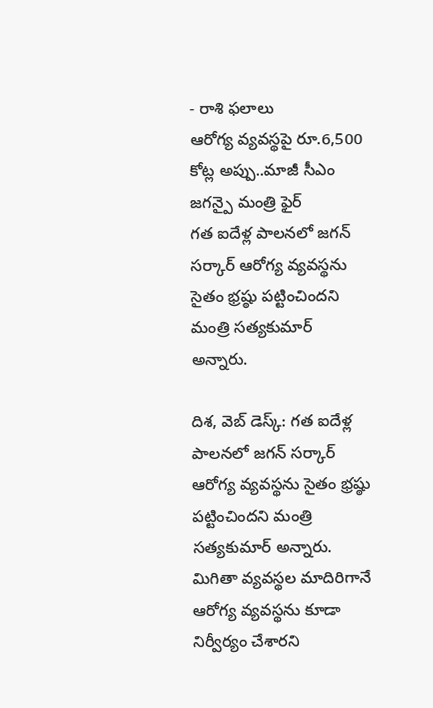- రాశి ఫలాలు
ఆరోగ్య వ్యవస్థపై రూ.6,500 కోట్ల అప్పు..మాజీ సీఎం జగన్పై మంత్రి ఫైర్
గత ఐదేళ్ల పాలనలో జగన్ సర్కార్ ఆరోగ్య వ్యవస్థను సైతం భ్రష్ఠు పట్టించిందని మంత్రి సత్యకుమార్ అన్నారు.

దిశ, వెబ్ డెస్క్: గత ఐదేళ్ల పాలనలో జగన్ సర్కార్ ఆరోగ్య వ్యవస్థను సైతం భ్రష్ఠు పట్టించిందని మంత్రి సత్యకుమార్ అన్నారు. మిగితా వ్యవస్థల మాదిరిగానే ఆరోగ్య వ్యవస్థను కూడా నిర్వీర్యం చేశారని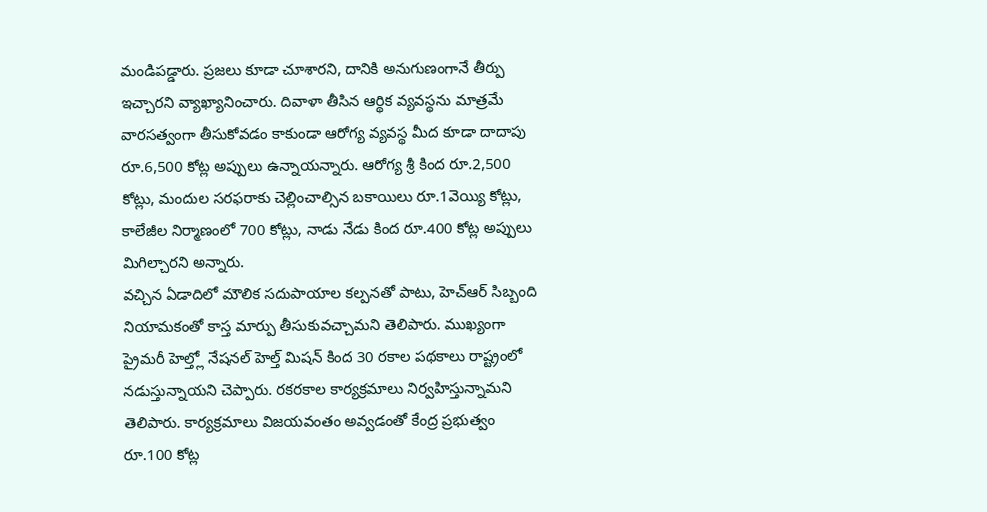మండిపడ్డారు. ప్రజలు కూడా చూశారని, దానికి అనుగుణంగానే తీర్పు ఇచ్చారని వ్యాఖ్యానించారు. దివాళా తీసిన ఆర్థిక వ్యవస్థను మాత్రమే వారసత్వంగా తీసుకోవడం కాకుండా ఆరోగ్య వ్యవస్థ మీద కూడా దాదాపు రూ.6,500 కోట్ల అప్పులు ఉన్నాయన్నారు. ఆరోగ్య శ్రీ కింద రూ.2,500 కోట్లు, మందుల సరఫరాకు చెల్లించాల్సిన బకాయిలు రూ.1వెయ్యి కోట్లు, కాలేజీల నిర్మాణంలో 700 కోట్లు, నాడు నేడు కింద రూ.400 కోట్ల అప్పులు మిగిల్చారని అన్నారు.
వచ్చిన ఏడాదిలో మౌలిక సదుపాయాల కల్పనతో పాటు, హెచ్ఆర్ సిబ్బంది నియామకంతో కాస్త మార్పు తీసుకువచ్చామని తెలిపారు. ముఖ్యంగా ప్రైమరీ హెల్త్లో నేషనల్ హెల్త్ మిషన్ కింద 30 రకాల పథకాలు రాష్ట్రంలో నడుస్తున్నాయని చెప్పారు. రకరకాల కార్యక్రమాలు నిర్వహిస్తున్నామని తెలిపారు. కార్యక్రమాలు విజయవంతం అవ్వడంతో కేంద్ర ప్రభుత్వం రూ.100 కోట్ల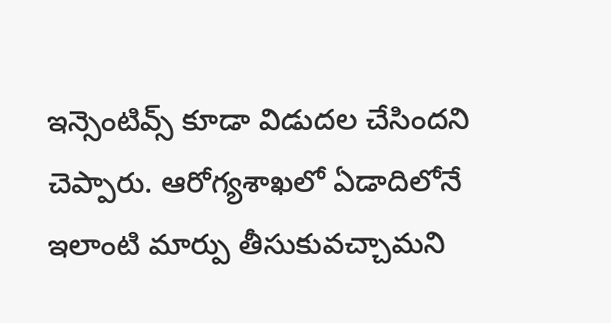ఇన్సెంటివ్స్ కూడా విడుదల చేసిందని చెప్పారు. ఆరోగ్యశాఖలో ఏడాదిలోనే ఇలాంటి మార్పు తీసుకువచ్చామని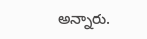అన్నారు.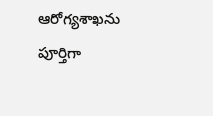ఆరోగ్యశాఖను పూర్తిగా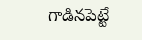గాడినపెట్టే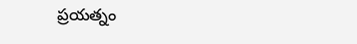ప్రయత్నం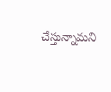చేస్తున్నామని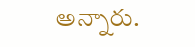అన్నారు.